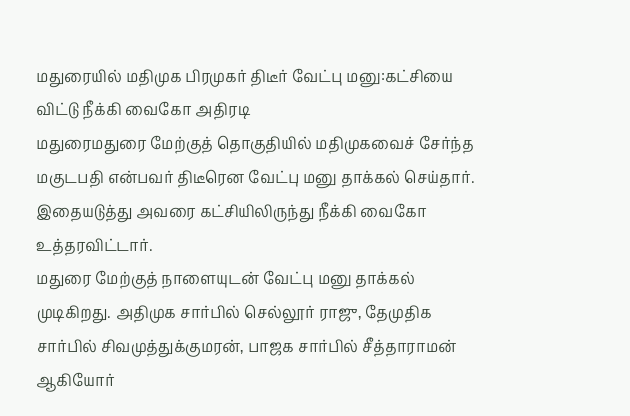மதுரையில் மதிமுக பிரமுகர் திடீர் வேட்பு மனு:கட்சியை விட்டு நீக்கி வைகோ அதிரடி
மதுரைமதுரை மேற்குத் தொகுதியில் மதிமுகவைச் சேர்ந்த மகுடபதி என்பவர் திடீரென வேட்பு மனு தாக்கல் செய்தார். இதையடுத்து அவரை கட்சியிலிருந்து நீக்கி வைகோ உத்தரவிட்டார்.
மதுரை மேற்குத் நாளையுடன் வேட்பு மனு தாக்கல் முடிகிறது. அதிமுக சார்பில் செல்லூர் ராஜு, தேமுதிக சார்பில் சிவமுத்துக்குமரன், பாஜக சார்பில் சீத்தாராமன் ஆகியோர்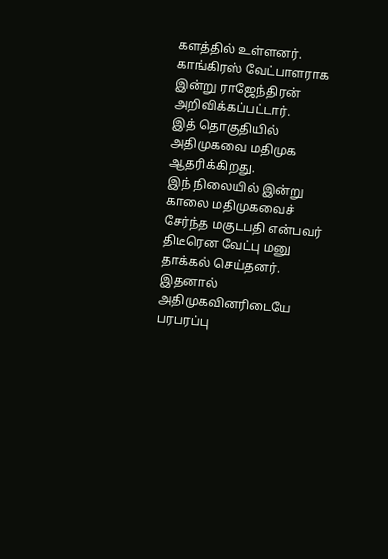களத்தில் உள்ளனர். காங்கிரஸ் வேட்பாளராக இன்று ராஜேந்திரன் அறிவிக்கப்பட்டார்.
இத் தொகுதியில் அதிமுகவை மதிமுக ஆதரிக்கிறது.
இந் நிலையில் இன்று காலை மதிமுகவைச் சேர்ந்த மகுடபதி என்பவர் திடீரென வேட்பு மனு தாக்கல் செய்தனர். இதனால் அதிமுகவினரிடையே பரபரப்பு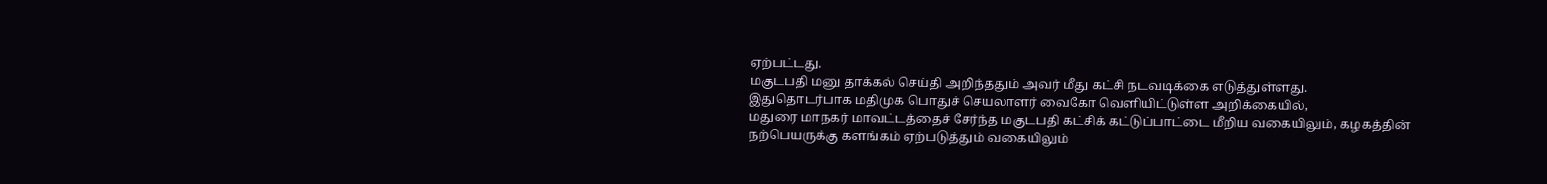ஏற்பட்டது.
மகுடபதி மனு தாக்கல் செய்தி அறிந்ததும் அவர் மீது கட்சி நடவடிக்கை எடுத்துள்ளது.
இதுதொடர்பாக மதிமுக பொதுச் செயலாளர் வைகோ வெளியிட்டுள்ள அறிக்கையில்,
மதுரை மாநகர் மாவட்டத்தைச் சேர்ந்த மகுடபதி கட்சிக் கட்டுப்பாட்டை மீறிய வகையிலும், கழகத்தின் நற்பெயருக்கு களங்கம் ஏற்படுத்தும் வகையிலும்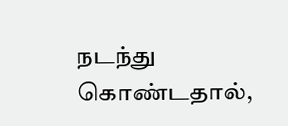நடந்து கொண்டதால்,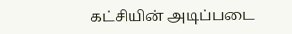கட்சியின் அடிப்படை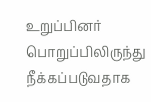உறுப்பினர் பொறுப்பிலிருந்து நீக்கப்படுவதாக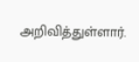அறிவித்துள்ளார்.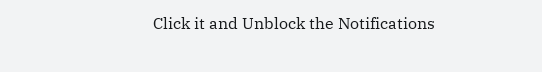Click it and Unblock the Notifications